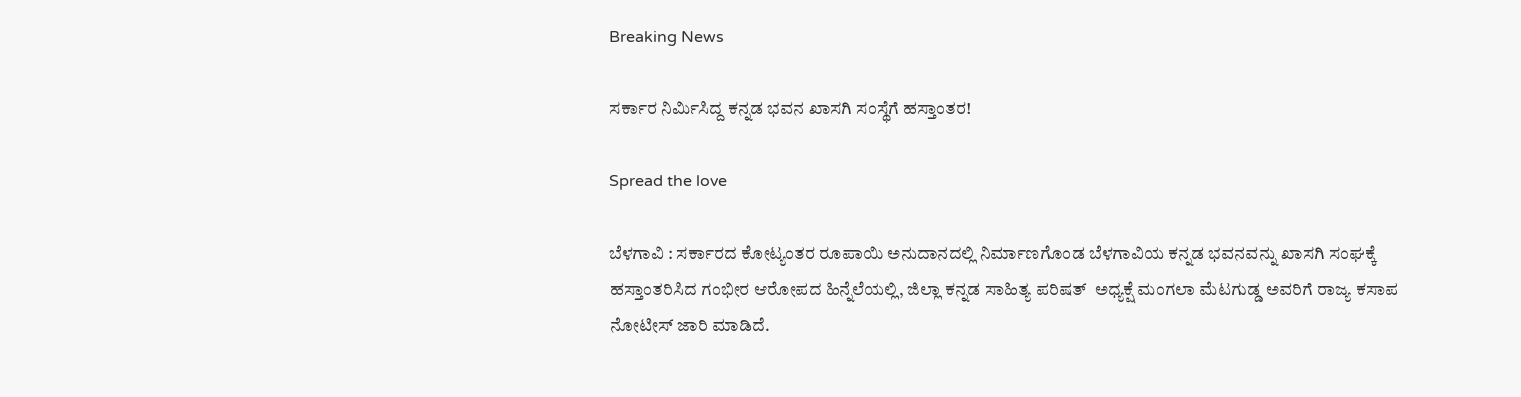Breaking News

ಸರ್ಕಾರ ನಿರ್ಮಿಸಿದ್ದ ಕನ್ನಡ ಭವನ ಖಾಸಗಿ ಸಂಸ್ಥೆಗೆ ಹಸ್ತಾಂತರ!

Spread the love

ಬೆಳಗಾವಿ : ಸರ್ಕಾರದ ಕೋಟ್ಯಂತರ ರೂಪಾಯಿ ಅನುದಾನದಲ್ಲಿ ನಿರ್ಮಾಣಗೊಂಡ ಬೆಳಗಾವಿಯ ಕನ್ನಡ ಭವನವನ್ನು ಖಾಸಗಿ ಸಂಘಕ್ಕೆ ಹಸ್ತಾಂತರಿಸಿದ ಗಂಭೀರ ಆರೋಪದ ಹಿನ್ನೆಲೆಯಲ್ಲಿ, ಜಿಲ್ಲಾ ಕನ್ನಡ ಸಾಹಿತ್ಯ ಪರಿಷತ್  ಅಧ್ಯಕ್ಷೆ ಮಂಗಲಾ ಮೆಟಗುಡ್ಡ ಅವರಿಗೆ ರಾಜ್ಯ ಕಸಾಪ ನೋಟೀಸ್ ಜಾರಿ ಮಾಡಿದೆ.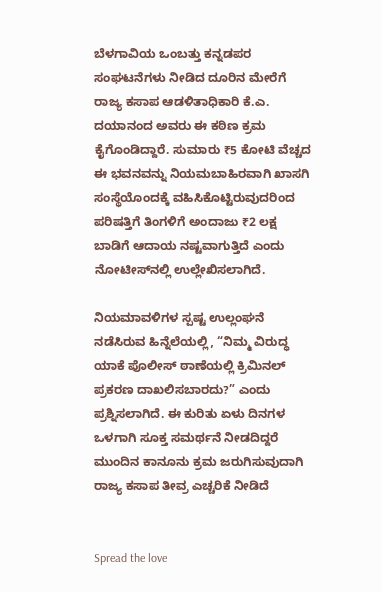ಬೆಳಗಾವಿಯ ಒಂಬತ್ತು ಕನ್ನಡಪರ ಸಂಘಟನೆಗಳು ನೀಡಿದ ದೂರಿನ ಮೇರೆಗೆ ರಾಜ್ಯ ಕಸಾಪ ಆಡಳಿತಾಧಿಕಾರಿ ಕೆ.ಎ. ದಯಾನಂದ ಅವರು ಈ ಕಠಿಣ ಕ್ರಮ ಕೈಗೊಂಡಿದ್ದಾರೆ. ಸುಮಾರು ₹5 ಕೋಟಿ ವೆಚ್ಚದ ಈ ಭವನವನ್ನು ನಿಯಮಬಾಹಿರವಾಗಿ ಖಾಸಗಿ ಸಂಸ್ಥೆಯೊಂದಕ್ಕೆ ವಹಿಸಿಕೊಟ್ಟಿರುವುದರಿಂದ ಪರಿಷತ್ತಿಗೆ ತಿಂಗಳಿಗೆ ಅಂದಾಜು ₹2 ಲಕ್ಷ ಬಾಡಿಗೆ ಆದಾಯ ನಷ್ಟವಾಗುತ್ತಿದೆ ಎಂದು ನೋಟೀಸ್‌ನಲ್ಲಿ ಉಲ್ಲೇಖಿಸಲಾಗಿದೆ.

ನಿಯಮಾವಳಿಗಳ ಸ್ಪಷ್ಟ ಉಲ್ಲಂಘನೆ ನಡೆಸಿರುವ ಹಿನ್ನೆಲೆಯಲ್ಲಿ, “ನಿಮ್ಮ ವಿರುದ್ಧ ಯಾಕೆ ಪೊಲೀಸ್ ಠಾಣೆಯಲ್ಲಿ ಕ್ರಿಮಿನಲ್ ಪ್ರಕರಣ ದಾಖಲಿಸಬಾರದು?” ಎಂದು ಪ್ರಶ್ನಿಸಲಾಗಿದೆ. ಈ ಕುರಿತು ಏಳು ದಿನಗಳ ಒಳಗಾಗಿ ಸೂಕ್ತ ಸಮರ್ಥನೆ ನೀಡದಿದ್ದರೆ ಮುಂದಿನ ಕಾನೂನು ಕ್ರಮ ಜರುಗಿಸುವುದಾಗಿ ರಾಜ್ಯ ಕಸಾಪ ತೀವ್ರ ಎಚ್ಚರಿಕೆ ನೀಡಿದೆ


Spread the love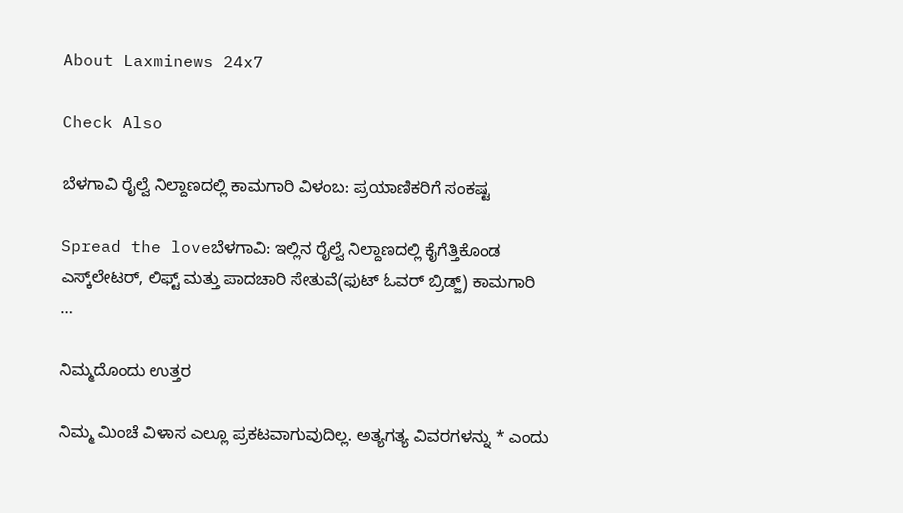About Laxminews 24x7

Check Also

ಬೆಳಗಾವಿ ರೈಲ್ವೆ ನಿಲ್ದಾಣದಲ್ಲಿ ಕಾಮಗಾರಿ ವಿಳಂಬ: ಪ್ರಯಾಣಿಕರಿಗೆ ಸಂಕಷ್ಟ

Spread the loveಬೆಳಗಾವಿ: ಇಲ್ಲಿನ ರೈಲ್ವೆ ನಿಲ್ದಾಣದಲ್ಲಿ ಕೈಗೆತ್ತಿಕೊಂಡ ಎಸ್ಕ್‌ಲೇಟರ್‌, ಲಿಫ್ಟ್‌ ಮತ್ತು ಪಾದಚಾರಿ ಸೇತುವೆ(ಫುಟ್‌ ಓವರ್‌ ಬ್ರಿಡ್ಜ್‌) ಕಾಮಗಾರಿ …

ನಿಮ್ಮದೊಂದು ಉತ್ತರ

ನಿಮ್ಮ ಮಿಂಚೆ ವಿಳಾಸ ಎಲ್ಲೂ ಪ್ರಕಟವಾಗುವುದಿಲ್ಲ. ಅತ್ಯಗತ್ಯ ವಿವರಗಳನ್ನು * ಎಂದು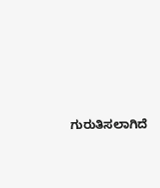ಗುರುತಿಸಲಾಗಿದೆ